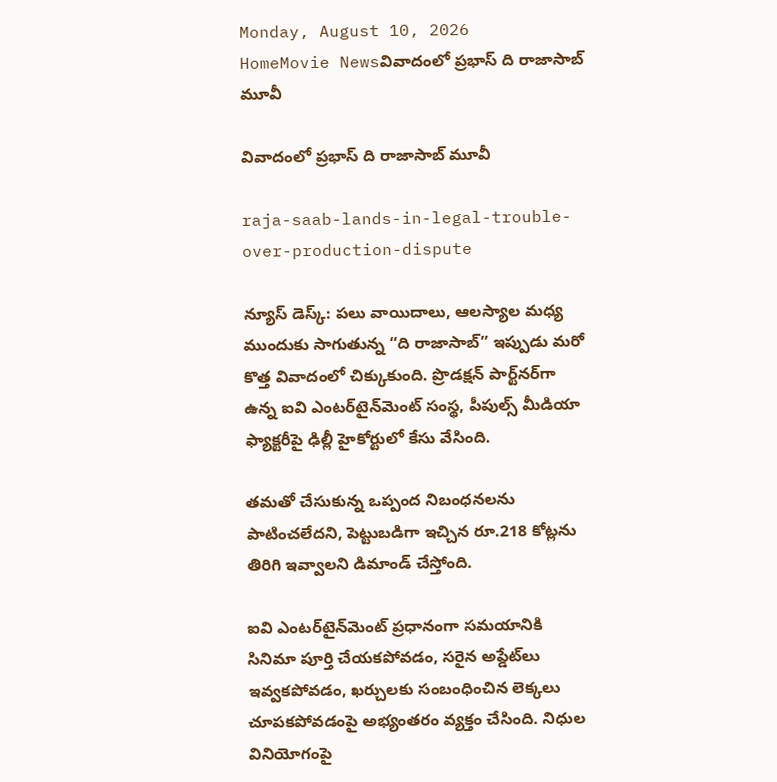Monday, August 10, 2026
HomeMovie Newsవివాదంలో ప్రభాస్ ది రాజాసాబ్ మూవీ

వివాదంలో ప్రభాస్ ది రాజాసాబ్ మూవీ

raja-saab-lands-in-legal-trouble-over-production-dispute

న్యూస్ డెస్క్: పలు వాయిదాలు, ఆలస్యాల మధ్య ముందుకు సాగుతున్న “ది రాజాసాబ్” ఇప్పుడు మరో కొత్త వివాదంలో చిక్కుకుంది. ప్రొడక్షన్ పార్ట్‌నర్‌గా ఉన్న ఐవి ఎంటర్‌టైన్‌మెంట్ సంస్థ, పీపుల్స్ మీడియా ఫ్యాక్టరీపై ఢిల్లీ హైకోర్టులో కేసు వేసింది.

తమతో చేసుకున్న ఒప్పంద నిబంధనలను పాటించలేదని, పెట్టుబడిగా ఇచ్చిన రూ.218 కోట్లను తిరిగి ఇవ్వాలని డిమాండ్ చేస్తోంది.

ఐవి ఎంటర్‌టైన్‌మెంట్ ప్రధానంగా సమయానికి సినిమా పూర్తి చేయకపోవడం, సరైన అప్డేట్‌లు ఇవ్వకపోవడం, ఖర్చులకు సంబంధించిన లెక్కలు చూపకపోవడంపై అభ్యంతరం వ్యక్తం చేసింది. నిధుల వినియోగంపై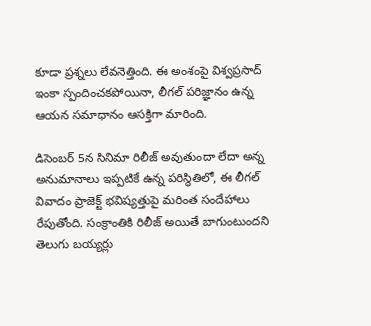కూడా ప్రశ్నలు లేవనెత్తింది. ఈ అంశంపై విశ్వప్రసాద్ ఇంకా స్పందించకపోయినా, లీగల్ పరిజ్ఞానం ఉన్న ఆయన సమాధానం ఆసక్తిగా మారింది.

డిసెంబర్ 5న సినిమా రిలీజ్ అవుతుందా లేదా అన్న అనుమానాలు ఇప్పటికే ఉన్న పరిస్థితిలో, ఈ లీగల్ వివాదం ప్రాజెక్ట్ భవిష్యత్తుపై మరింత సందేహాలు రేపుతోంది. సంక్రాంతికి రిలీజ్ అయితే బాగుంటుందని తెలుగు బయ్యర్లు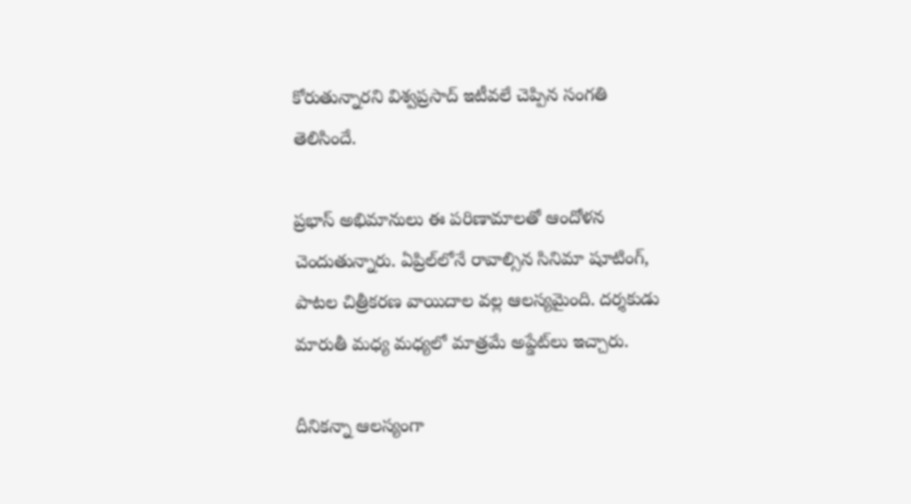కోరుతున్నారని విశ్వప్రసాద్ ఇటీవలే చెప్పిన సంగతి తెలిసిందే.

ప్రభాస్ అభిమానులు ఈ పరిణామాలతో ఆందోళన చెందుతున్నారు. ఏప్రిల్‌లోనే రావాల్సిన సినిమా షూటింగ్, పాటల చిత్రీకరణ వాయిదాల వల్ల ఆలస్యమైంది. దర్శకుడు మారుతీ మధ్య మధ్యలో మాత్రమే అప్డేట్‌లు ఇచ్చారు.

దీనికన్నా ఆలస్యంగా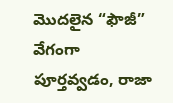మొదలైన “ఫౌజీ” వేగంగా పూర్తవ్వడం, రాజా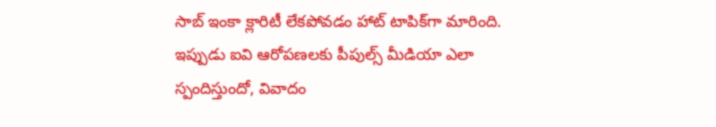సాబ్ ఇంకా క్లారిటీ లేకపోవడం హాట్ టాపిక్‌గా మారింది. ఇప్పుడు ఐవి ఆరోపణలకు పీపుల్స్ మీడియా ఎలా స్పందిస్తుందో, వివాదం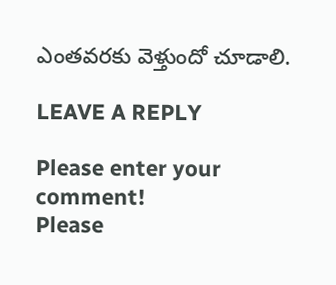ఎంతవరకు వెళ్తుందో చూడాలి.

LEAVE A REPLY

Please enter your comment!
Please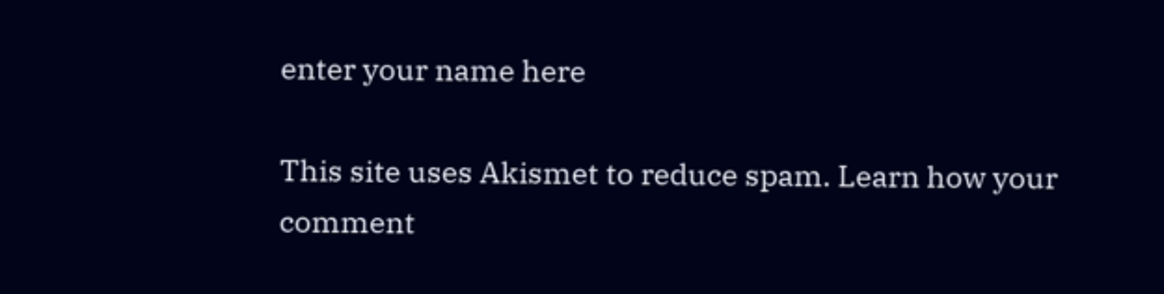enter your name here

This site uses Akismet to reduce spam. Learn how your comment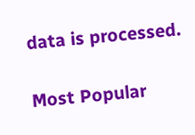data is processed.

Most Popular